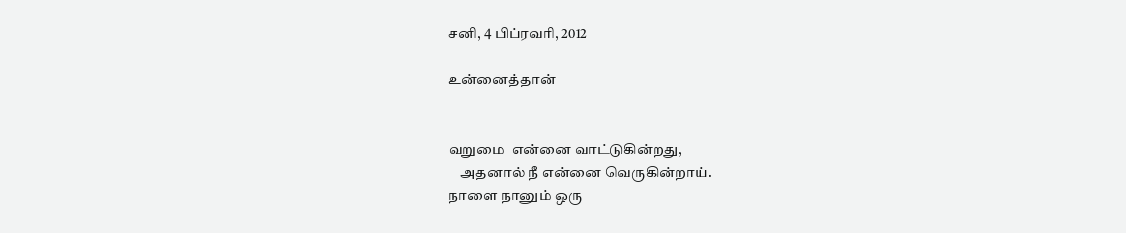சனி, 4 பிப்ரவரி, 2012

உன்னைத்தான்


வறுமை  என்னை வாட்டுகின்றது,
    அதனால் நீ என்னை வெருகின்றாய்.
நாளை நானும் ஒரு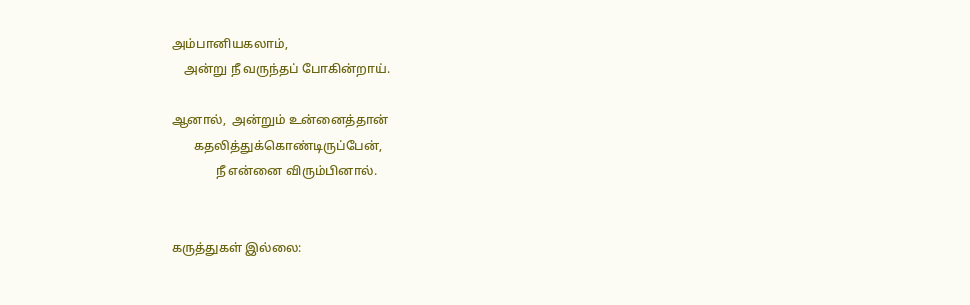அம்பானியகலாம்,
    அன்று நீ வருந்தப் போகின்றாய்.

ஆனால்,  அன்றும் உன்னைத்தான்
       கதலித்துக்கொண்டிருப்பேன்,
              நீ என்னை விரும்பினால்.


கருத்துகள் இல்லை: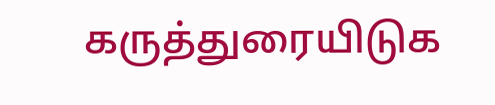கருத்துரையிடுக